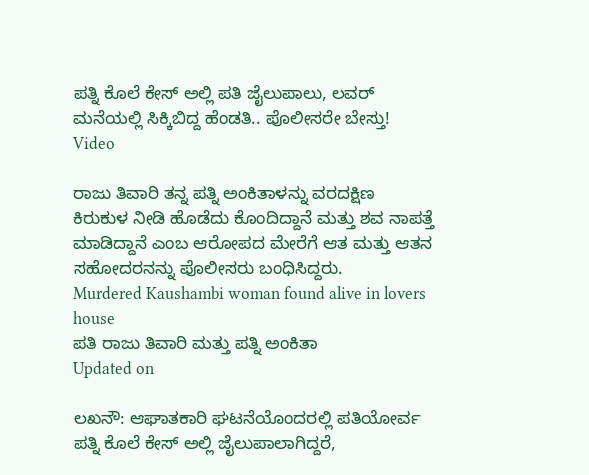ಪತ್ನಿ ಕೊಲೆ ಕೇಸ್ ಅಲ್ಲಿ ಪತಿ ಜೈಲುಪಾಲು, ಲವರ್ ಮನೆಯಲ್ಲಿ ಸಿಕ್ಕಿಬಿದ್ದ ಹೆಂಡತಿ.. ಪೊಲೀಸರೇ ಬೇಸ್ತು! Video

ರಾಜು ತಿವಾರಿ ತನ್ನ ಪತ್ನಿ ಅಂಕಿತಾಳನ್ನು ವರದಕ್ಷಿಣ ಕಿರುಕುಳ ನೀಡಿ ಹೊಡೆದು ಕೊಂದಿದ್ದಾನೆ ಮತ್ತು ಶವ ನಾಪತ್ತೆ ಮಾಡಿದ್ದಾನೆ ಎಂಬ ಆರೋಪದ ಮೇರೆಗೆ ಆತ ಮತ್ತು ಆತನ ಸಹೋದರನನ್ನು ಪೊಲೀಸರು ಬಂಧಿಸಿದ್ದರು.
Murdered Kaushambi woman found alive in lovers house
ಪತಿ ರಾಜು ತಿವಾರಿ ಮತ್ತು ಪತ್ನಿ ಅಂಕಿತಾ
Updated on

ಲಖನೌ: ಆಘಾತಕಾರಿ ಘಟನೆಯೊಂದರಲ್ಲಿ ಪತಿಯೋರ್ವ ಪತ್ನಿ ಕೊಲೆ ಕೇಸ್ ಅಲ್ಲಿ ಜೈಲುಪಾಲಾಗಿದ್ದರೆ,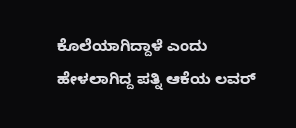ಕೊಲೆಯಾಗಿದ್ದಾಳೆ ಎಂದು ಹೇಳಲಾಗಿದ್ದ ಪತ್ನಿ ಆಕೆಯ ಲವರ್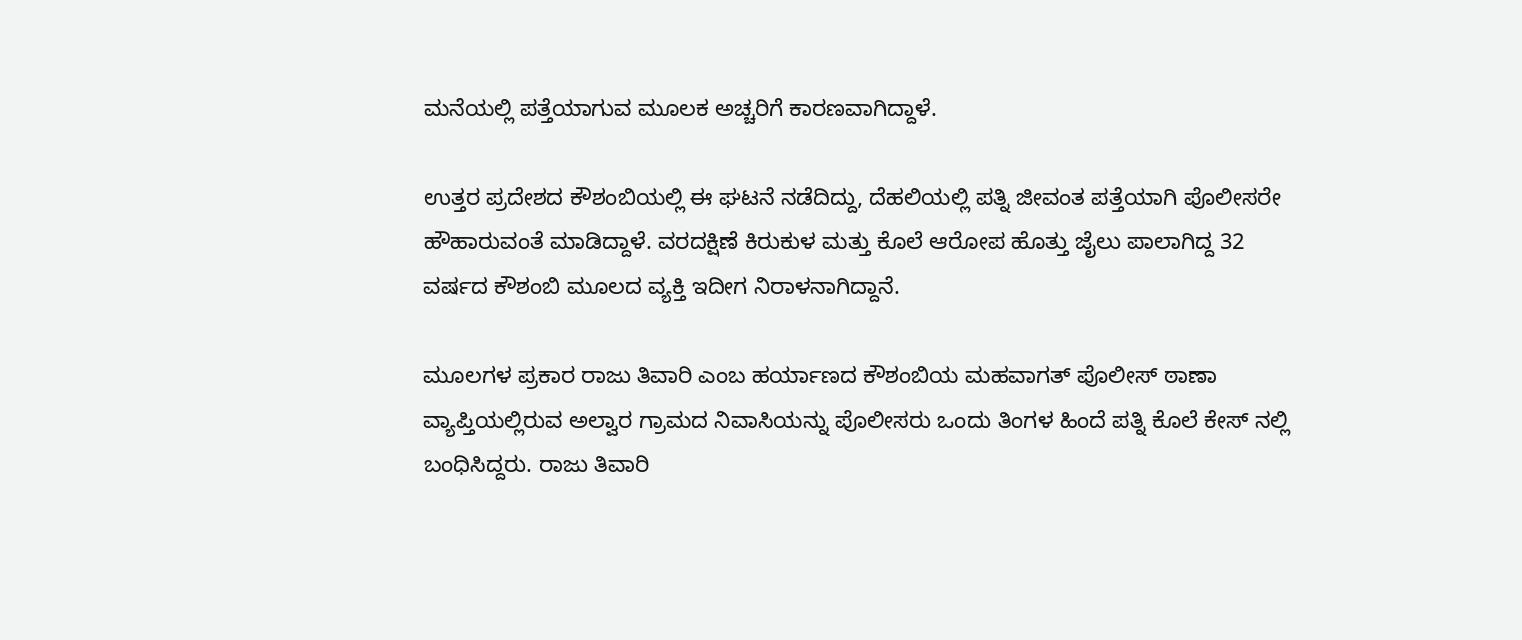ಮನೆಯಲ್ಲಿ ಪತ್ತೆಯಾಗುವ ಮೂಲಕ ಅಚ್ಚರಿಗೆ ಕಾರಣವಾಗಿದ್ದಾಳೆ.

ಉತ್ತರ ಪ್ರದೇಶದ ಕೌಶಂಬಿಯಲ್ಲಿ ಈ ಘಟನೆ ನಡೆದಿದ್ದು, ದೆಹಲಿಯಲ್ಲಿ ಪತ್ನಿ ಜೀವಂತ ಪತ್ತೆಯಾಗಿ ಪೊಲೀಸರೇ ಹೌಹಾರುವಂತೆ ಮಾಡಿದ್ದಾಳೆ. ವರದಕ್ಷಿಣೆ ಕಿರುಕುಳ ಮತ್ತು ಕೊಲೆ ಆರೋಪ ಹೊತ್ತು ಜೈಲು ಪಾಲಾಗಿದ್ದ 32 ವರ್ಷದ ಕೌಶಂಬಿ ಮೂಲದ ವ್ಯಕ್ತಿ ಇದೀಗ ನಿರಾಳನಾಗಿದ್ದಾನೆ.

ಮೂಲಗಳ ಪ್ರಕಾರ ರಾಜು ತಿವಾರಿ ಎಂಬ ಹರ್ಯಾಣದ ಕೌಶಂಬಿಯ ಮಹವಾಗತ್ ಪೊಲೀಸ್ ಠಾಣಾ ವ್ಯಾಪ್ತಿಯಲ್ಲಿರುವ ಅಲ್ವಾರ ಗ್ರಾಮದ ನಿವಾಸಿಯನ್ನು ಪೊಲೀಸರು ಒಂದು ತಿಂಗಳ ಹಿಂದೆ ಪತ್ನಿ ಕೊಲೆ ಕೇಸ್ ನಲ್ಲಿ ಬಂಧಿಸಿದ್ದರು. ರಾಜು ತಿವಾರಿ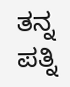ತನ್ನ ಪತ್ನಿ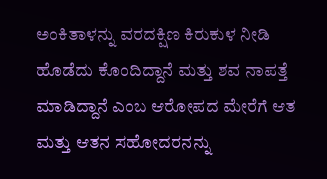ಅಂಕಿತಾಳನ್ನು ವರದಕ್ಷಿಣ ಕಿರುಕುಳ ನೀಡಿ ಹೊಡೆದು ಕೊಂದಿದ್ದಾನೆ ಮತ್ತು ಶವ ನಾಪತ್ತೆ ಮಾಡಿದ್ದಾನೆ ಎಂಬ ಆರೋಪದ ಮೇರೆಗೆ ಆತ ಮತ್ತು ಆತನ ಸಹೋದರನನ್ನು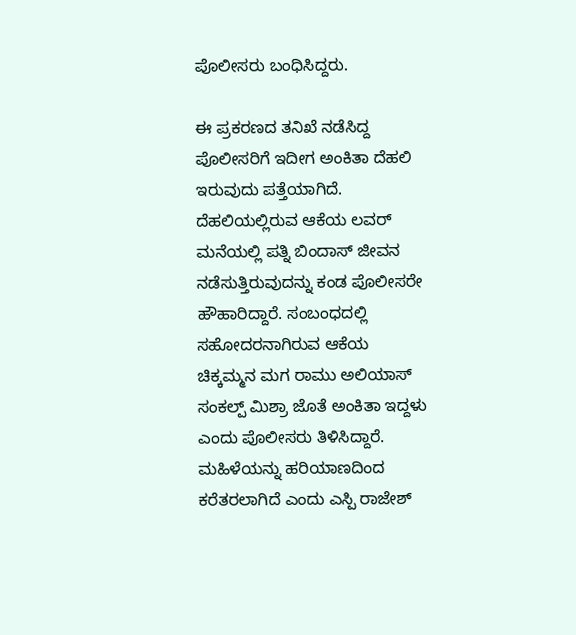ಪೊಲೀಸರು ಬಂಧಿಸಿದ್ದರು.

ಈ ಪ್ರಕರಣದ ತನಿಖೆ ನಡೆಸಿದ್ದ ಪೊಲೀಸರಿಗೆ ಇದೀಗ ಅಂಕಿತಾ ದೆಹಲಿ ಇರುವುದು ಪತ್ತೆಯಾಗಿದೆ. ದೆಹಲಿಯಲ್ಲಿರುವ ಆಕೆಯ ಲವರ್ ಮನೆಯಲ್ಲಿ ಪತ್ನಿ ಬಿಂದಾಸ್ ಜೀವನ ನಡೆಸುತ್ತಿರುವುದನ್ನು ಕಂಡ ಪೊಲೀಸರೇ ಹೌಹಾರಿದ್ದಾರೆ. ಸಂಬಂಧದಲ್ಲಿ ಸಹೋದರನಾಗಿರುವ ಆಕೆಯ ಚಿಕ್ಕಮ್ಮನ ಮಗ ರಾಮು ಅಲಿಯಾಸ್ ಸಂಕಲ್ಪ್ ಮಿಶ್ರಾ ಜೊತೆ ಅಂಕಿತಾ ಇದ್ದಳು ಎಂದು ಪೊಲೀಸರು ತಿಳಿಸಿದ್ದಾರೆ. ಮಹಿಳೆಯನ್ನು ಹರಿಯಾಣದಿಂದ ಕರೆತರಲಾಗಿದೆ ಎಂದು ಎಸ್ಪಿ ರಾಜೇಶ್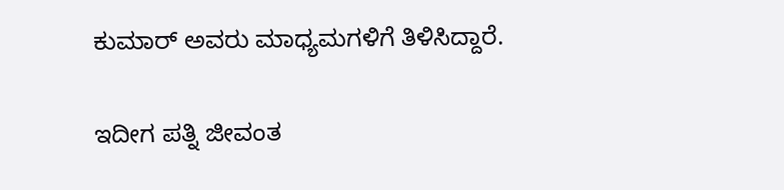ಕುಮಾರ್ ಅವರು ಮಾಧ್ಯಮಗಳಿಗೆ ತಿಳಿಸಿದ್ದಾರೆ.

ಇದೀಗ ಪತ್ನಿ ಜೀವಂತ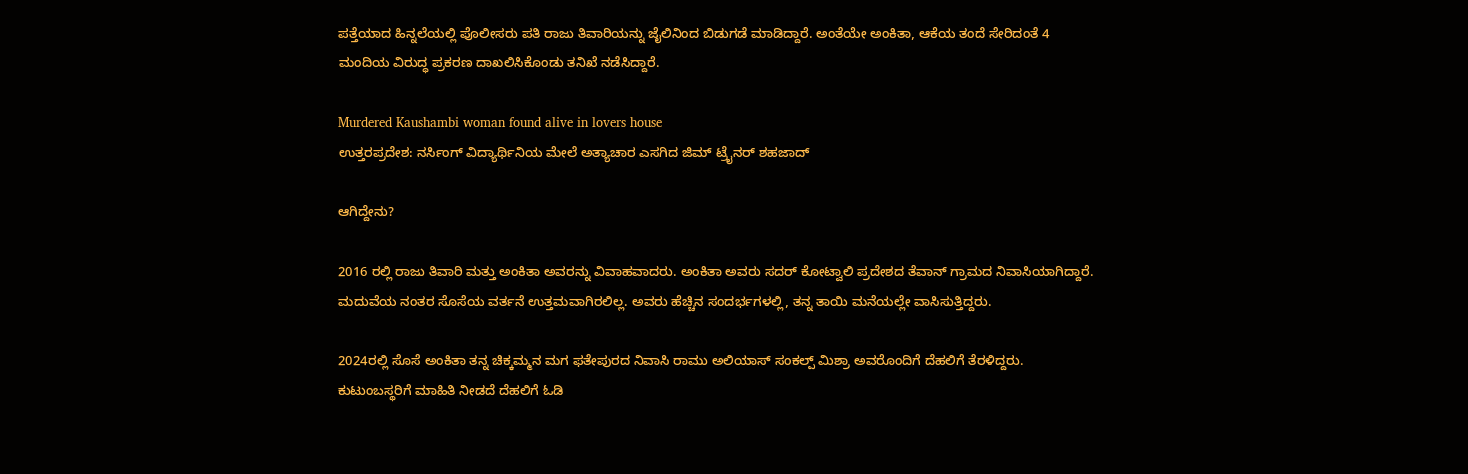ಪತ್ತೆಯಾದ ಹಿನ್ನಲೆಯಲ್ಲಿ ಪೊಲೀಸರು ಪತಿ ರಾಜು ತಿವಾರಿಯನ್ನು ಜೈಲಿನಿಂದ ಬಿಡುಗಡೆ ಮಾಡಿದ್ದಾರೆ. ಅಂತೆಯೇ ಅಂಕಿತಾ, ಆಕೆಯ ತಂದೆ ಸೇರಿದಂತೆ 4 ಮಂದಿಯ ವಿರುದ್ಧ ಪ್ರಕರಣ ದಾಖಲಿಸಿಕೊಂಡು ತನಿಖೆ ನಡೆಸಿದ್ದಾರೆ.

Murdered Kaushambi woman found alive in lovers house
ಉತ್ತರಪ್ರದೇಶ: ನರ್ಸಿಂಗ್ ವಿದ್ಯಾರ್ಥಿನಿಯ ಮೇಲೆ ಅತ್ಯಾಚಾರ ಎಸಗಿದ ಜಿಮ್ ಟ್ರೈನರ್ ಶಹಜಾದ್

ಆಗಿದ್ದೇನು?

2016 ರಲ್ಲಿ ರಾಜು ತಿವಾರಿ ಮತ್ತು ಅಂಕಿತಾ ಅವರನ್ನು ವಿವಾಹವಾದರು. ಅಂಕಿತಾ ಅವರು ಸದರ್ ಕೋಟ್ವಾಲಿ ಪ್ರದೇಶದ ತೆವಾನ್ ಗ್ರಾಮದ ನಿವಾಸಿಯಾಗಿದ್ದಾರೆ. ಮದುವೆಯ ನಂತರ ಸೊಸೆಯ ವರ್ತನೆ ಉತ್ತಮವಾಗಿರಲಿಲ್ಲ. ಅವರು ಹೆಚ್ಚಿನ ಸಂದರ್ಭಗಳಲ್ಲಿ, ತನ್ನ ತಾಯಿ ಮನೆಯಲ್ಲೇ ವಾಸಿಸುತ್ತಿದ್ದರು.

2024ರಲ್ಲಿ ಸೊಸೆ ಅಂಕಿತಾ ತನ್ನ ಚಿಕ್ಕಮ್ಮನ ಮಗ ಫತೇಪುರದ ನಿವಾಸಿ ರಾಮು ಅಲಿಯಾಸ್ ಸಂಕಲ್ಪ್ ಮಿಶ್ರಾ ಅವರೊಂದಿಗೆ ದೆಹಲಿಗೆ ತೆರಳಿದ್ದರು. ಕುಟುಂಬಸ್ಥರಿಗೆ ಮಾಹಿತಿ ನೀಡದೆ ದೆಹಲಿಗೆ ಓಡಿ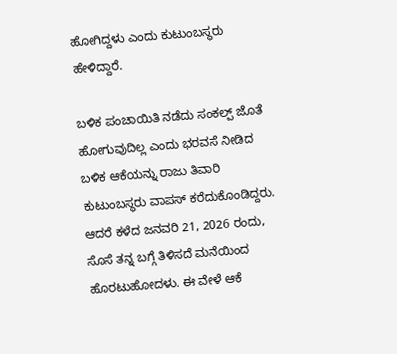ಹೋಗಿದ್ದಳು ಎಂದು ಕುಟುಂಬಸ್ಥರು ಹೇಳಿದ್ದಾರೆ.

ಬಳಿಕ ಪಂಚಾಯಿತಿ ನಡೆದು ಸಂಕಲ್ಪ್ ಜೊತೆ ಹೋಗುವುದಿಲ್ಲ ಎಂದು ಭರವಸೆ ನೀಡಿದ ಬಳಿಕ ಆಕೆಯನ್ನು ರಾಜು ತಿವಾರಿ ಕುಟುಂಬಸ್ಥರು ವಾಪಸ್ ಕರೆದುಕೊಂಡಿದ್ದರು. ಆದರೆ ಕಳೆದ ಜನವರಿ 21, 2026 ರಂದು, ಸೊಸೆ ತನ್ನ ಬಗ್ಗೆ ತಿಳಿಸದೆ ಮನೆಯಿಂದ ಹೊರಟುಹೋದಳು. ಈ ವೇಳೆ ಆಕೆ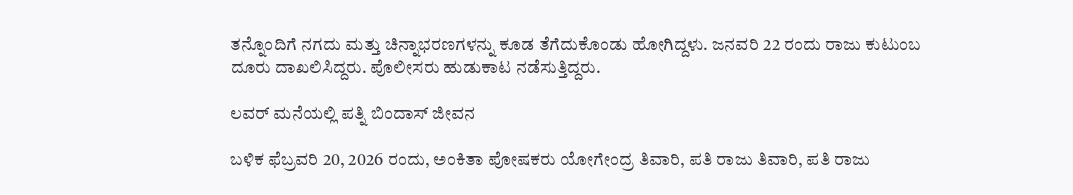ತನ್ನೊಂದಿಗೆ ನಗದು ಮತ್ತು ಚಿನ್ನಾಭರಣಗಳನ್ನು ಕೂಡ ತೆಗೆದುಕೊಂಡು ಹೋಗಿದ್ದಳು. ಜನವರಿ 22 ರಂದು ರಾಜು ಕುಟುಂಬ ದೂರು ದಾಖಲಿಸಿದ್ದರು. ಪೊಲೀಸರು ಹುಡುಕಾಟ ನಡೆಸುತ್ತಿದ್ದರು.

ಲವರ್ ಮನೆಯಲ್ಲಿ ಪತ್ನಿ ಬಿಂದಾಸ್ ಜೀವನ

ಬಳಿಕ ಫೆಬ್ರವರಿ 20, 2026 ರಂದು, ಅಂಕಿತಾ ಪೋಷಕರು ಯೋಗೇಂದ್ರ ತಿವಾರಿ, ಪತಿ ರಾಜು ತಿವಾರಿ, ಪತಿ ರಾಜು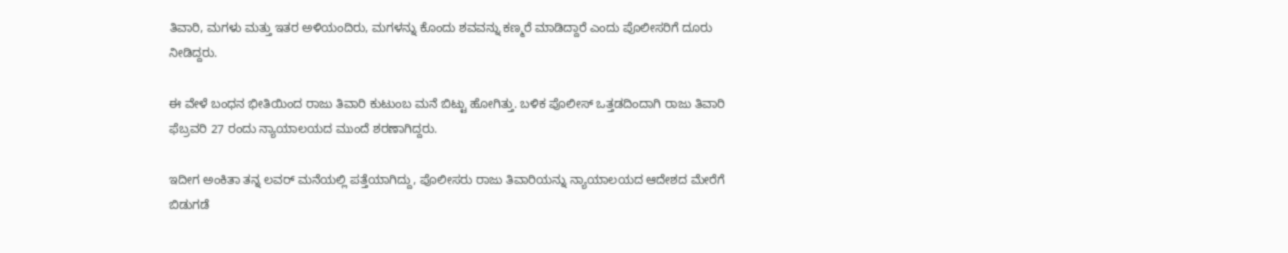ತಿವಾರಿ, ಮಗಳು ಮತ್ತು ಇತರ ಅಳಿಯಂದಿರು, ಮಗಳನ್ನು ಕೊಂದು ಶವವನ್ನು ಕಣ್ಮರೆ ಮಾಡಿದ್ದಾರೆ ಎಂದು ಪೊಲೀಸರಿಗೆ ದೂರು ನೀಡಿದ್ದರು.

ಈ ವೇಳೆ ಬಂಧನ ಭೀತಿಯಿಂದ ರಾಜು ತಿವಾರಿ ಕುಟುಂಬ ಮನೆ ಬಿಟ್ಟು ಹೋಗಿತ್ತು. ಬಳಿಕ ಪೊಲೀಸ್ ಒತ್ತಡದಿಂದಾಗಿ ರಾಜು ತಿವಾರಿ ಫೆಬ್ರವರಿ 27 ರಂದು ನ್ಯಾಯಾಲಯದ ಮುಂದೆ ಶರಣಾಗಿದ್ದರು.

ಇದೀಗ ಅಂಕಿತಾ ತನ್ನ ಲವರ್ ಮನೆಯಲ್ಲಿ ಪತ್ತೆಯಾಗಿದ್ದು, ಪೊಲೀಸರು ರಾಜು ತಿವಾರಿಯನ್ನು ನ್ಯಾಯಾಲಯದ ಆದೇಶದ ಮೇರೆಗೆ ಬಿಡುಗಡೆ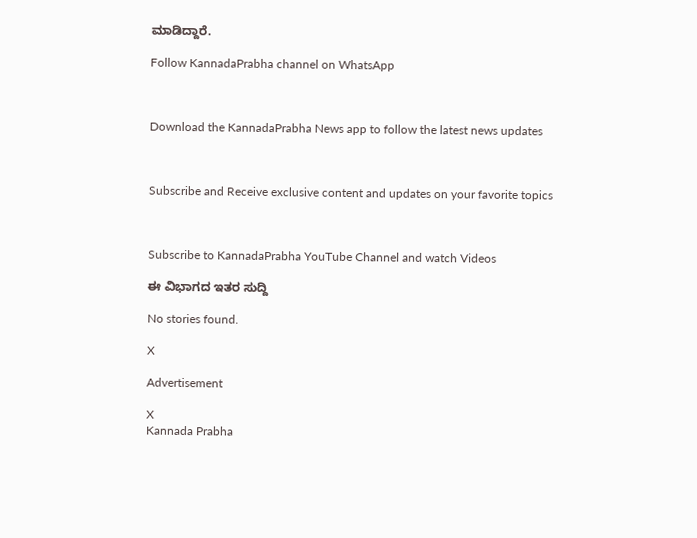ಮಾಡಿದ್ದಾರೆ.

Follow KannadaPrabha channel on WhatsApp



Download the KannadaPrabha News app to follow the latest news updates



Subscribe and Receive exclusive content and updates on your favorite topics



Subscribe to KannadaPrabha YouTube Channel and watch Videos

ಈ ವಿಭಾಗದ ಇತರ ಸುದ್ದಿ

No stories found.

X

Advertisement

X
Kannada Prabha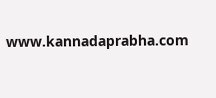www.kannadaprabha.com